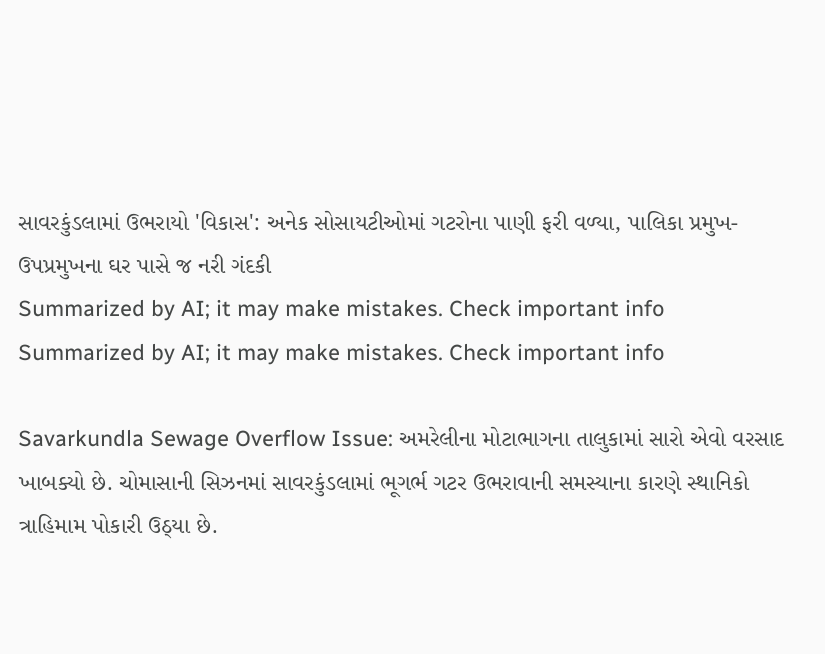સાવરકુંડલામાં ઉભરાયો 'વિકાસ': અનેક સોસાયટીઓમાં ગટરોના પાણી ફરી વળ્યા, પાલિકા પ્રમુખ-ઉપપ્રમુખના ઘર પાસે જ નરી ગંદકી
Summarized by AI; it may make mistakes. Check important info
Summarized by AI; it may make mistakes. Check important info

Savarkundla Sewage Overflow Issue: અમરેલીના મોટાભાગના તાલુકામાં સારો એવો વરસાદ ખાબક્યો છે. ચોમાસાની સિઝનમાં સાવરકુંડલામાં ભૂગર્ભ ગટર ઉભરાવાની સમસ્યાના કારણે સ્થાનિકો ત્રાહિમામ પોકારી ઉઠ્યા છે.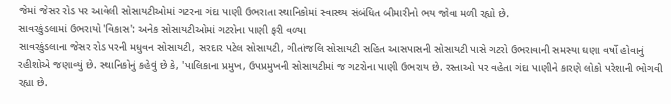જેમાં જેસર રોડ પર આવેલી સોસાયટીઓમાં ગટરના ગંદા પાણી ઉભરાતા સ્થાનિકોમાં સ્વાસ્થ્ય સંબંધિત બીમારીનો ભય જોવા મળી રહ્યો છે.
સાવરકુંડલામાં ઉભરાયો 'વિકાસ': અનેક સોસાયટીઓમાં ગટરોના પાણી ફરી વળ્યા
સાવરકુંડલાના જેસર રોડ પરની મધુવન સોસાયટી, સરદાર પટેલ સોસાયટી, ગીતાંજલિ સોસાયટી સહિત આસપાસની સોસાયટી પાસે ગટરો ઉભરાવાની સમસ્યા ઘણા વર્ષો હોવાનું રહીશોએ જણાવ્યું છે. સ્થાનિકોનું કહેવું છે કે, 'પાલિકાના પ્રમુખ, ઉપપ્રમુખની સોસાયટીમાં જ ગટરોના પાણી ઉભરાય છે. રસ્તાઓ પર વહેતા ગંદા પાણીને કારણે લોકો પરેશાની ભોગવી રહ્યા છે.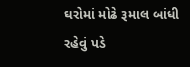ઘરોમાં મોઢે રૂમાલ બાંધી રહેવું પડે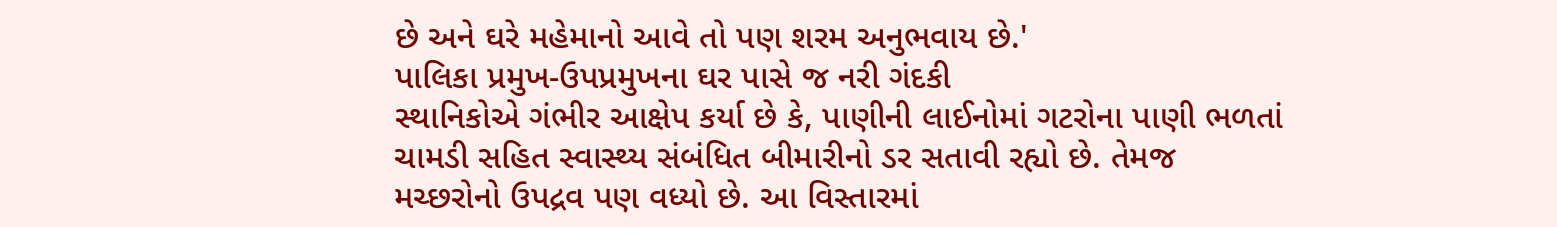છે અને ઘરે મહેમાનો આવે તો પણ શરમ અનુભવાય છે.'
પાલિકા પ્રમુખ-ઉપપ્રમુખના ઘર પાસે જ નરી ગંદકી
સ્થાનિકોએ ગંભીર આક્ષેપ કર્યા છે કે, પાણીની લાઈનોમાં ગટરોના પાણી ભળતાં ચામડી સહિત સ્વાસ્થ્ય સંબંધિત બીમારીનો ડર સતાવી રહ્યો છે. તેમજ મચ્છરોનો ઉપદ્રવ પણ વધ્યો છે. આ વિસ્તારમાં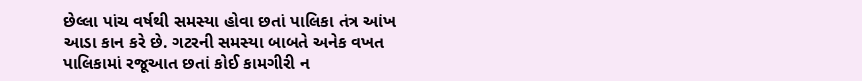છેલ્લા પાંચ વર્ષથી સમસ્યા હોવા છતાં પાલિકા તંત્ર આંખ આડા કાન કરે છે. ગટરની સમસ્યા બાબતે અનેક વખત પાલિકામાં રજૂઆત છતાં કોઈ કામગીરી ન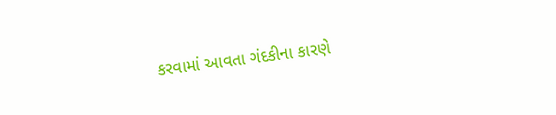કરવામાં આવતા ગંદકીના કારણે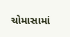ચોમાસામાં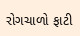રોગચાળો ફાટી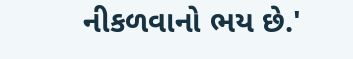નીકળવાનો ભય છે.'